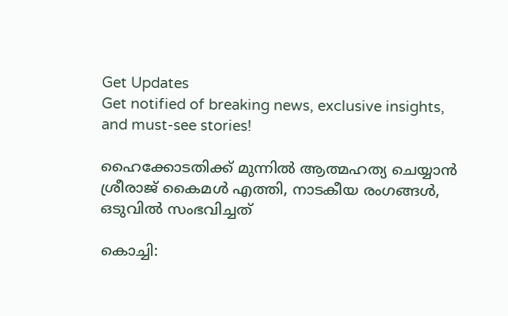Get Updates
Get notified of breaking news, exclusive insights, and must-see stories!

ഹൈക്കോടതിക്ക് മുന്നിൽ ആത്മഹത്യ ചെയ്യാൻ ശ്രീരാജ് കൈമൾ എത്തി, നാടകീയ രംഗങ്ങൾ, ഒടുവിൽ സംഭവിച്ചത്

കൊച്ചി: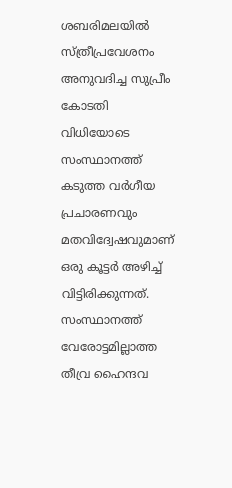ശബരിമലയില്‍ സ്ത്രീപ്രവേശനം അനുവദിച്ച സുപ്രീം കോടതി വിധിയോടെ സംസ്ഥാനത്ത് കടുത്ത വര്‍ഗീയ പ്രചാരണവും മതവിദ്വേഷവുമാണ് ഒരു കൂട്ടര്‍ അഴിച്ച് വിട്ടിരിക്കുന്നത്. സംസ്ഥാനത്ത് വേരോട്ടമില്ലാത്ത തീവ്ര ഹൈന്ദവ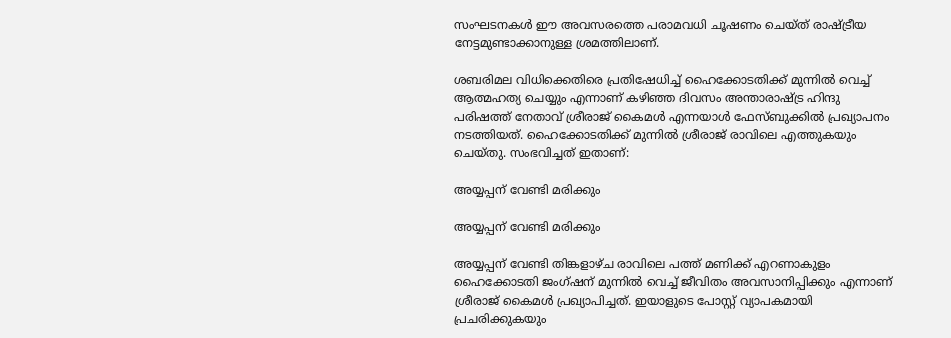സംഘടനകള്‍ ഈ അവസരത്തെ പരാമവധി ചൂഷണം ചെയ്ത് രാഷ്ട്രീയ നേട്ടമുണ്ടാക്കാനുള്ള ശ്രമത്തിലാണ്.

ശബരിമല വിധിക്കെതിരെ പ്രതിഷേധിച്ച് ഹൈക്കോടതിക്ക് മുന്നില്‍ വെച്ച് ആത്മഹത്യ ചെയ്യും എന്നാണ് കഴിഞ്ഞ ദിവസം അന്താരാഷ്ട്ര ഹിന്ദു പരിഷത്ത് നേതാവ് ശ്രീരാജ് കൈമള്‍ എന്നയാള്‍ ഫേസ്ബുക്കില്‍ പ്രഖ്യാപനം നടത്തിയത്. ഹൈക്കോടതിക്ക് മുന്നില്‍ ശ്രീരാജ് രാവിലെ എത്തുകയും ചെയ്തു. സംഭവിച്ചത് ഇതാണ്:

അയ്യപ്പന് വേണ്ടി മരിക്കും

അയ്യപ്പന് വേണ്ടി മരിക്കും

അയ്യപ്പന് വേണ്ടി തിങ്കളാഴ്ച രാവിലെ പത്ത് മണിക്ക് എറണാകുളം ഹൈക്കോടതി ജംഗ്ഷന് മുന്നില്‍ വെച്ച് ജീവിതം അവസാനിപ്പിക്കും എന്നാണ് ശ്രീരാജ് കൈമള്‍ പ്രഖ്യാപിച്ചത്. ഇയാളുടെ പോസ്റ്റ് വ്യാപകമായി പ്രചരിക്കുകയും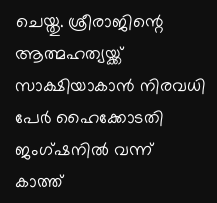ചെയ്തു. ശ്രീരാജിന്റെ ആത്മഹത്യയ്ക്ക് സാക്ഷിയാകാന്‍ നിരവധി പേര്‍ ഹൈക്കോടതി ജംഗ്ഷനില്‍ വന്ന് കാത്ത്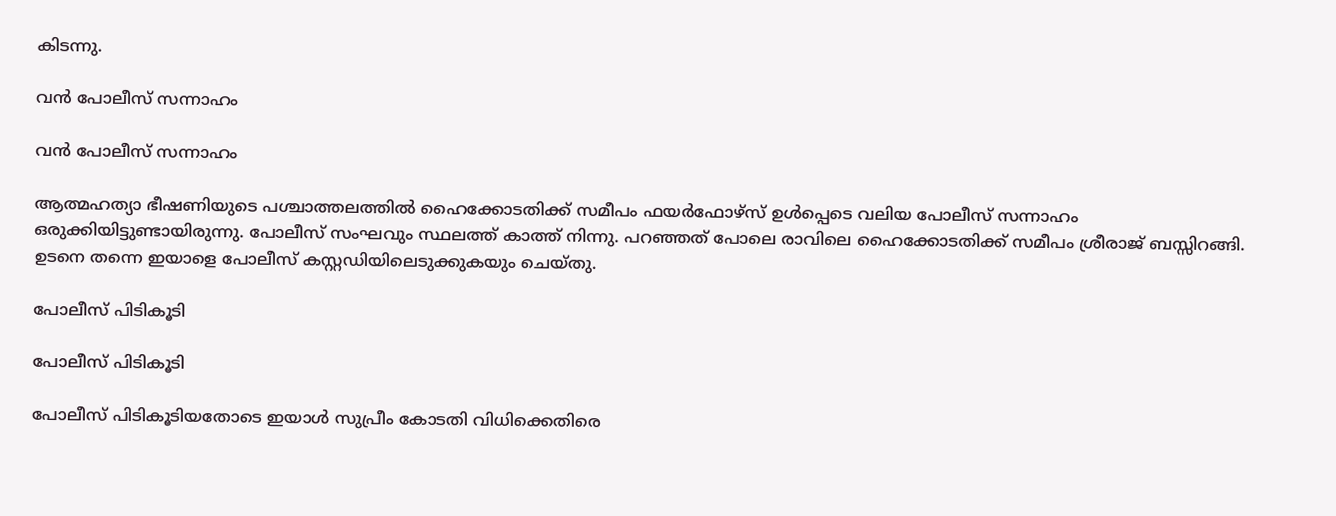കിടന്നു.

വൻ പോലീസ് സന്നാഹം

വൻ പോലീസ് സന്നാഹം

ആത്മഹത്യാ ഭീഷണിയുടെ പശ്ചാത്തലത്തില്‍ ഹൈക്കോടതിക്ക് സമീപം ഫയര്‍ഫോഴ്‌സ് ഉള്‍പ്പെടെ വലിയ പോലീസ് സന്നാഹം ഒരുക്കിയിട്ടുണ്ടായിരുന്നു. പോലീസ് സംഘവും സ്ഥലത്ത് കാത്ത് നിന്നു. പറഞ്ഞത് പോലെ രാവിലെ ഹൈക്കോടതിക്ക് സമീപം ശ്രീരാജ് ബസ്സിറങ്ങി. ഉടനെ തന്നെ ഇയാളെ പോലീസ് കസ്റ്റഡിയിലെടുക്കുകയും ചെയ്തു.

പോലീസ് പിടികൂടി

പോലീസ് പിടികൂടി

പോലീസ് പിടികൂടിയതോടെ ഇയാള്‍ സുപ്രീം കോടതി വിധിക്കെതിരെ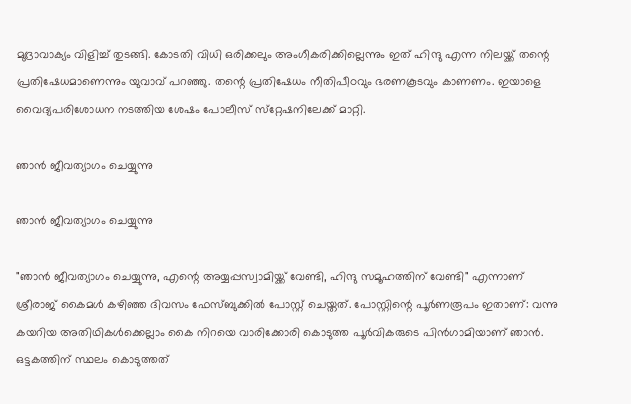മുദ്രാവാക്യം വിളിച്ച് തുടങ്ങി. കോടതി വിധി ഒരിക്കലും അംഗീകരിക്കില്ലെന്നും ഇത് ഹിന്ദു എന്ന നിലയ്ക്ക് തന്റെ പ്രതിഷേധമാണെന്നും യുവാവ് പറഞ്ഞു. തന്റെ പ്രതിഷേധം നീതിപീഠവും ഭരണകൂടവും കാണണം. ഇയാളെ വൈദ്യപരിശോധന നടത്തിയ ശേഷം പോലീസ് സ്‌റ്റേഷനിലേക്ക് മാറ്റി.

ഞാൻ ജീവത്യാഗം ചെയ്യുന്നു

ഞാൻ ജീവത്യാഗം ചെയ്യുന്നു

"ഞാൻ ജീവത്യാഗം ചെയ്യുന്നു, എന്റെ അയ്യപ്പസ്വാമിയ്ക്ക് വേണ്ടി, ഹിന്ദു സമൂഹത്തിന് വേണ്ടി" എന്നാണ് ശ്രീരാജ് കൈമൾ കഴിഞ്ഞ ദിവസം ഫേസ്ബുക്കിൽ പോസ്റ്റ് ചെയ്തത്. പോസ്റ്റിന്റെ പൂർണരൂപം ഇതാണ്: വന്നു കയറിയ അതിഥികൾക്കെല്ലാം കൈ നിറയെ വാരിക്കോരി കൊടുത്ത പൂർവികരുടെ പിൻഗാമിയാണ് ഞാൻ. ഒട്ടകത്തിന് സ്ഥലം കൊടുത്തത്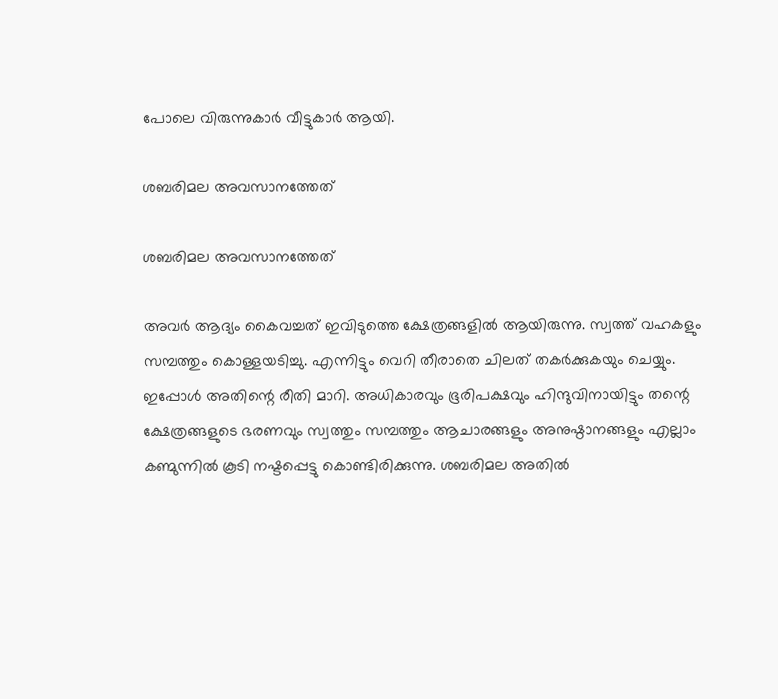പോലെ വിരുന്നുകാർ വീട്ടുകാർ ആയി.

ശബരിമല അവസാനത്തേത്

ശബരിമല അവസാനത്തേത്

അവർ ആദ്യം കൈവച്ചത് ഇവിടുത്തെ ക്ഷേത്രങ്ങളിൽ ആയിരുന്നു. സ്വത്ത് വഹകളും സമ്പത്തും കൊള്ളയടിച്ചു. എന്നിട്ടും വെറി തീരാതെ ചിലത് തകർക്കുകയും ചെയ്യും. ഇപ്പോൾ അതിന്റെ രീതി മാറി. അധികാരവും ഭൂരിപക്ഷവും ഹിന്ദുവിനായിട്ടും തന്റെ ക്ഷേത്രങ്ങളുടെ ഭരണവും സ്വത്തും സമ്പത്തും ആചാരങ്ങളും അനുഷ്ഠാനങ്ങളും എല്ലാം കണ്മുന്നിൽ കൂടി നഷ്ടപ്പെട്ടു കൊണ്ടിരിക്കുന്നു. ശബരിമല അതിൽ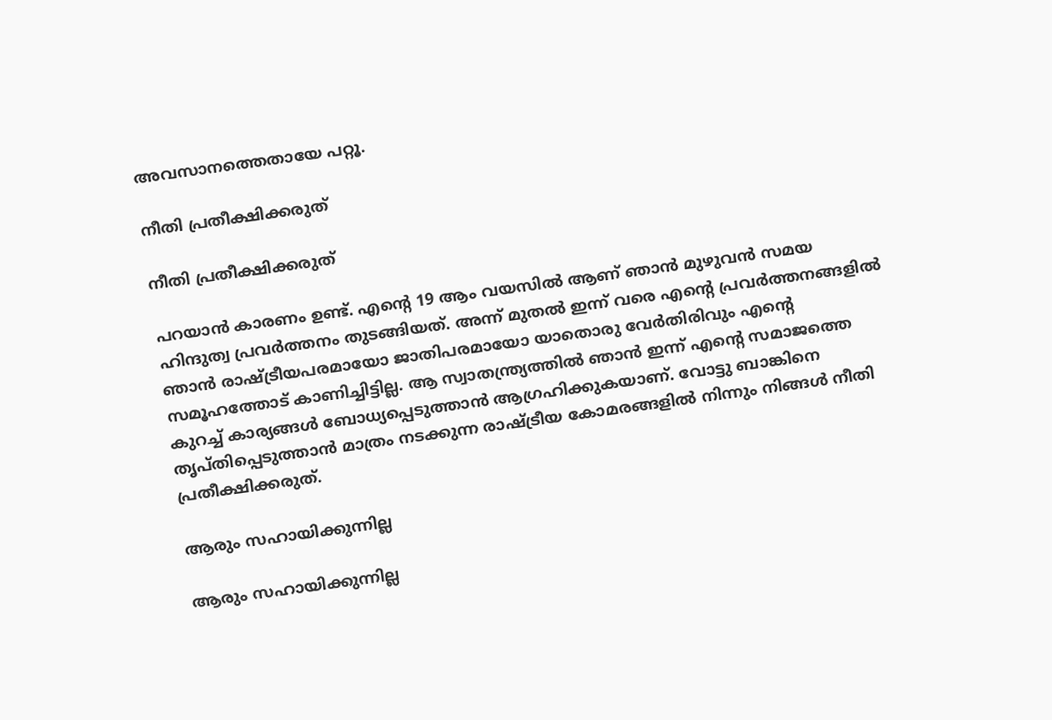അവസാനത്തെതായേ പറ്റൂ.

നീതി പ്രതീക്ഷിക്കരുത്

നീതി പ്രതീക്ഷിക്കരുത്

പറയാൻ കാരണം ഉണ്ട്. എന്റെ 19 ആം വയസിൽ ആണ് ഞാൻ മുഴുവൻ സമയ ഹിന്ദുത്വ പ്രവർത്തനം തുടങ്ങിയത്. അന്ന് മുതൽ ഇന്ന് വരെ എന്റെ പ്രവർത്തനങ്ങളിൽ ഞാൻ രാഷ്ട്രീയപരമായോ ജാതിപരമായോ യാതൊരു വേർതിരിവും എന്റെ സമൂഹത്തോട് കാണിച്ചിട്ടില്ല. ആ സ്വാതന്ത്ര്യത്തിൽ ഞാൻ ഇന്ന് എന്റെ സമാജത്തെ കുറച്ച് കാര്യങ്ങൾ ബോധ്യപ്പെടുത്താൻ ആഗ്രഹിക്കുകയാണ്. വോട്ടു ബാങ്കിനെ തൃപ്തിപ്പെടുത്താന്‍ മാത്രം നടക്കുന്ന രാഷ്ട്രീയ കോമരങ്ങളില്‍ നിന്നും നിങ്ങള്‍ നീതി പ്രതീക്ഷിക്കരുത്.

ആരും സഹായിക്കുന്നില്ല

ആരും സഹായിക്കുന്നില്ല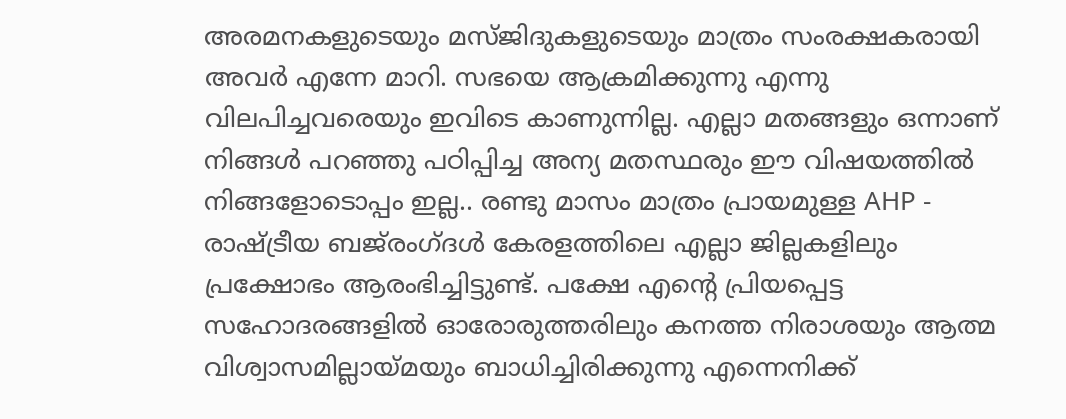അരമനകളുടെയും മസ്ജിദുകളുടെയും മാത്രം സംരക്ഷകരായി അവര്‍ എന്നേ മാറി. സഭയെ ആക്രമിക്കുന്നു എന്നു വിലപിച്ചവരെയും ഇവിടെ കാണുന്നില്ല. എല്ലാ മതങ്ങളും ഒന്നാണ് നിങ്ങൾ പറഞ്ഞു പഠിപ്പിച്ച അന്യ മതസ്ഥരും ഈ വിഷയത്തിൽ നിങ്ങളോടൊപ്പം ഇല്ല.. രണ്ടു മാസം മാത്രം പ്രായമുള്ള AHP - രാഷ്ട്രീയ ബജ്‌രംഗ്ദൾ കേരളത്തിലെ എല്ലാ ജില്ലകളിലും പ്രക്ഷോഭം ആരംഭിച്ചിട്ടുണ്ട്. പക്ഷേ എന്റെ പ്രിയപ്പെട്ട സഹോദരങ്ങളിൽ ഓരോരുത്തരിലും കനത്ത നിരാശയും ആത്മ വിശ്വാസമില്ലായ്മയും ബാധിച്ചിരിക്കുന്നു എന്നെനിക്ക്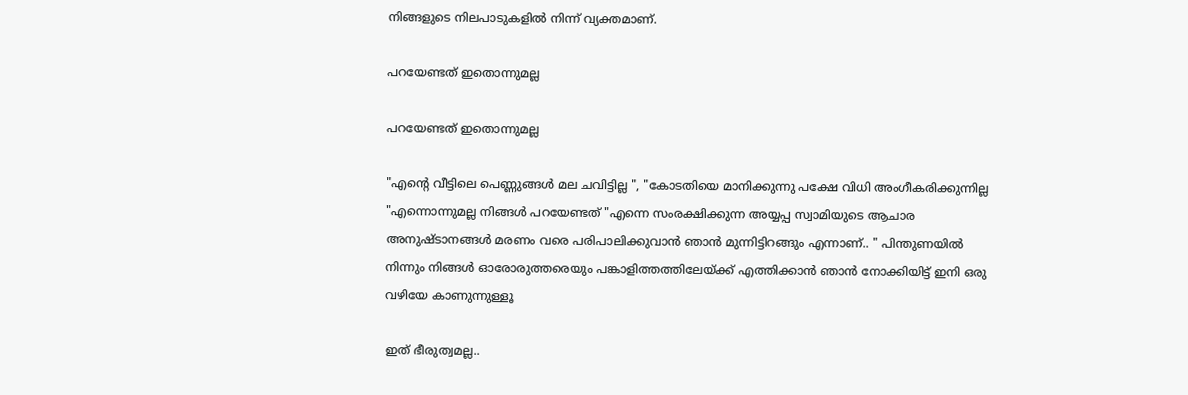നിങ്ങളുടെ നിലപാടുകളിൽ നിന്ന് വ്യക്തമാണ്.

പറയേണ്ടത് ഇതൊന്നുമല്ല

പറയേണ്ടത് ഇതൊന്നുമല്ല

"എന്റെ വീട്ടിലെ പെണ്ണുങ്ങൾ മല ചവിട്ടില്ല ", "കോടതിയെ മാനിക്കുന്നു പക്ഷേ വിധി അംഗീകരിക്കുന്നില്ല "എന്നൊന്നുമല്ല നിങ്ങൾ പറയേണ്ടത് "എന്നെ സംരക്ഷിക്കുന്ന അയ്യപ്പ സ്വാമിയുടെ ആചാര അനുഷ്ടാനങ്ങൾ മരണം വരെ പരിപാലിക്കുവാൻ ഞാൻ മുന്നിട്ടിറങ്ങും എന്നാണ്.. " പിന്തുണയിൽ നിന്നും നിങ്ങൾ ഓരോരുത്തരെയും പങ്കാളിത്തത്തിലേയ്ക്ക് എത്തിക്കാൻ ഞാൻ നോക്കിയിട്ട് ഇനി ഒരു വഴിയേ കാണുന്നുള്ളൂ

ഇത് ഭീരുത്വമല്ല..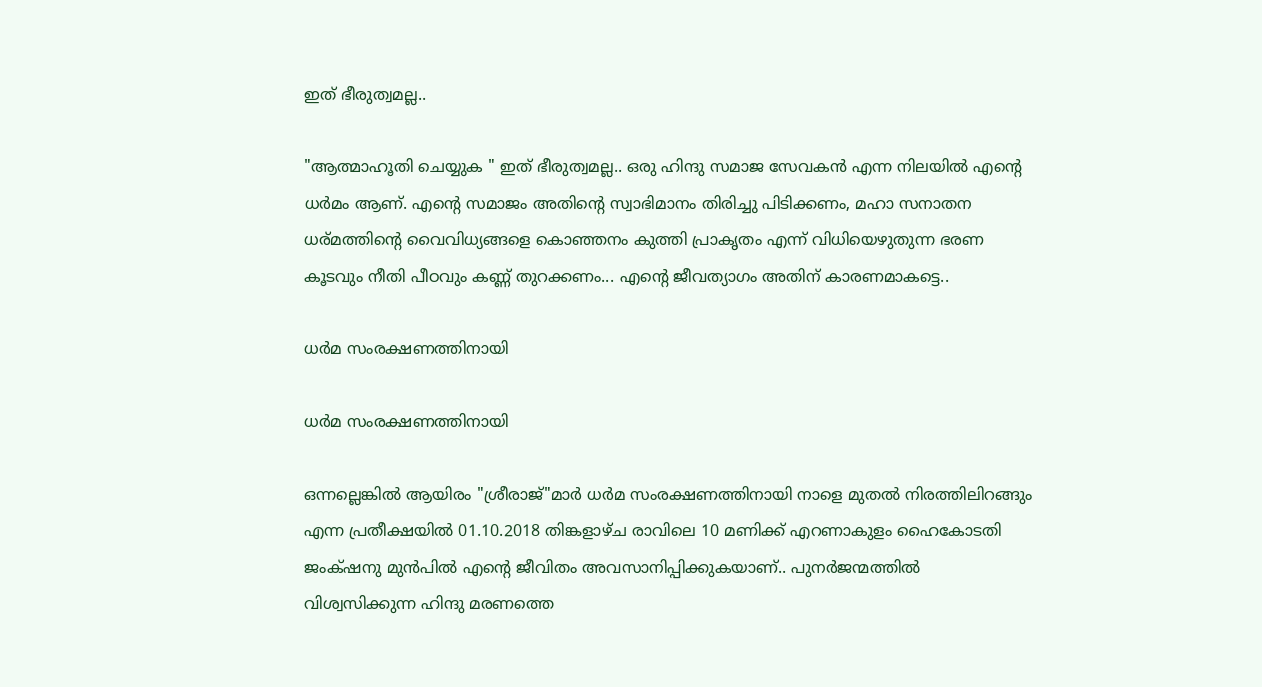ഇത് ഭീരുത്വമല്ല..

"ആത്മാഹൂതി ചെയ്യുക " ഇത് ഭീരുത്വമല്ല.. ഒരു ഹിന്ദു സമാജ സേവകൻ എന്ന നിലയിൽ എന്റെ ധർമം ആണ്. എന്റെ സമാജം അതിന്റെ സ്വാഭിമാനം തിരിച്ചു പിടിക്കണം, മഹാ സനാതന ധര്മത്തിന്റെ വൈവിധ്യങ്ങളെ കൊഞ്ഞനം കുത്തി പ്രാകൃതം എന്ന് വിധിയെഴുതുന്ന ഭരണ കൂടവും നീതി പീഠവും കണ്ണ് തുറക്കണം... എന്റെ ജീവത്യാഗം അതിന് കാരണമാകട്ടെ..

ധർമ സംരക്ഷണത്തിനായി

ധർമ സംരക്ഷണത്തിനായി

ഒന്നല്ലെങ്കിൽ ആയിരം "ശ്രീരാജ്"മാർ ധർമ സംരക്ഷണത്തിനായി നാളെ മുതൽ നിരത്തിലിറങ്ങും എന്ന പ്രതീക്ഷയിൽ 01.10.2018 തിങ്കളാഴ്ച രാവിലെ 10 മണിക്ക് എറണാകുളം ഹൈകോടതി ജംക്‌ഷനു മുൻപിൽ എന്റെ ജീവിതം അവസാനിപ്പിക്കുകയാണ്.. പുനർജന്മത്തിൽ വിശ്വസിക്കുന്ന ഹിന്ദു മരണത്തെ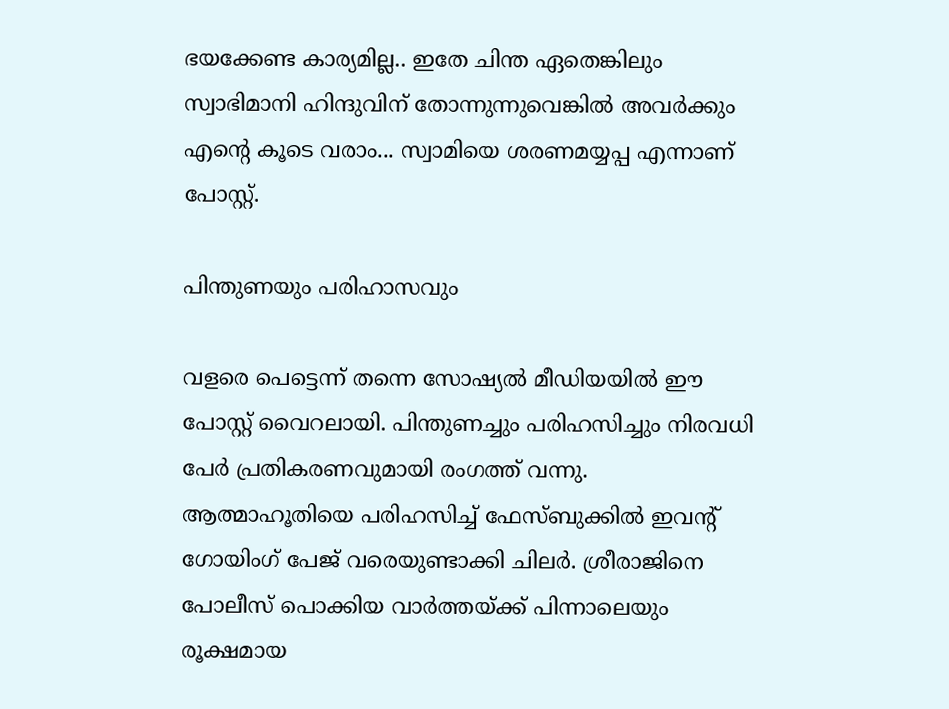ഭയക്കേണ്ട കാര്യമില്ല.. ഇതേ ചിന്ത ഏതെങ്കിലും സ്വാഭിമാനി ഹിന്ദുവിന് തോന്നുന്നുവെങ്കിൽ അവർക്കും എന്റെ കൂടെ വരാം... സ്വാമിയെ ശരണമയ്യപ്പ എന്നാണ് പോസ്റ്റ്.

പിന്തുണയും പരിഹാസവും

വളരെ പെട്ടെന്ന് തന്നെ സോഷ്യൽ മീഡിയയിൽ ഈ പോസ്റ്റ് വൈറലായി. പിന്തുണച്ചും പരിഹസിച്ചും നിരവധി പേർ പ്രതികരണവുമായി രംഗത്ത് വന്നു. ആത്മാഹൂതിയെ പരിഹസിച്ച് ഫേസ്ബുക്കിൽ ഇവന്റ് ഗോയിംഗ് പേജ് വരെയുണ്ടാക്കി ചിലർ. ശ്രീരാജിനെ പോലീസ് പൊക്കിയ വാർത്തയ്ക്ക് പിന്നാലെയും രൂക്ഷമായ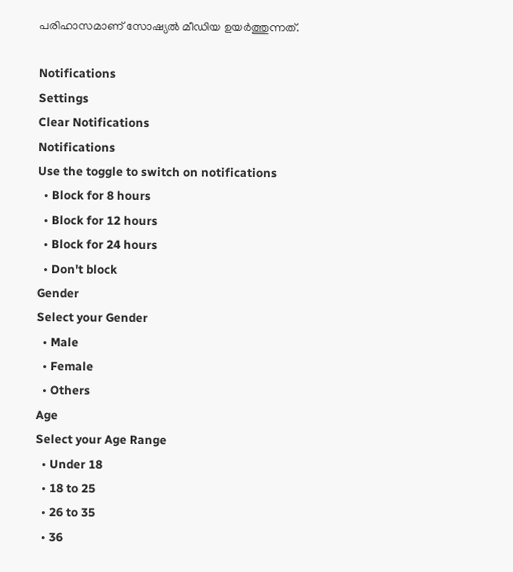പരിഹാസമാണ് സോഷ്യൽ മീഡിയ ഉയർത്തുന്നത്.

Notifications
Settings
Clear Notifications
Notifications
Use the toggle to switch on notifications
  • Block for 8 hours
  • Block for 12 hours
  • Block for 24 hours
  • Don't block
Gender
Select your Gender
  • Male
  • Female
  • Others
Age
Select your Age Range
  • Under 18
  • 18 to 25
  • 26 to 35
  • 36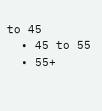to 45
  • 45 to 55
  • 55+